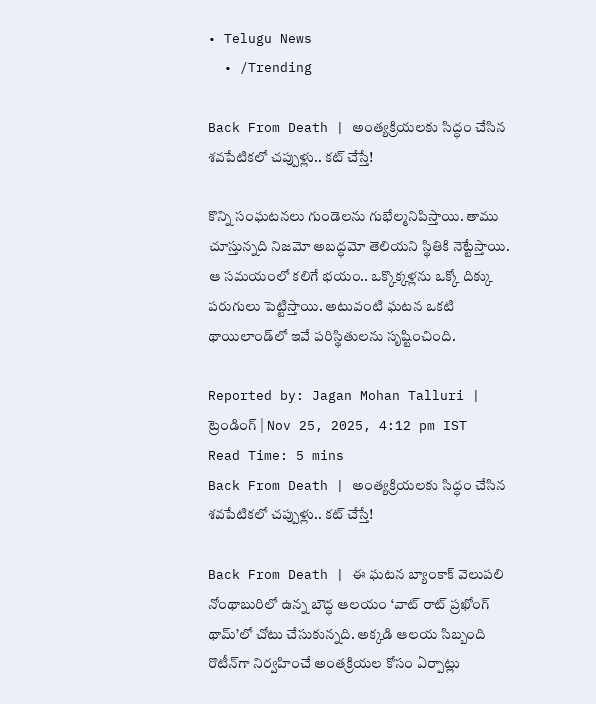• Telugu News
  • /Trending

Back From Death | అంత్యక్రియలకు సిద్ధం చేసిన శవపేటికలో చప్పుళ్లు.. కట్‌ చేస్తే!

కొన్ని సంఘటనలు గుండెలను గుభేల్మనిపిస్తాయి. తాము చూస్తున్నది నిజమో అబద్ధమో తెలియని స్థితికి నెట్టేస్తాయి. ఆ సమయంలో కలిగే భయం.. ఒక్కొక్కళ్లను ఒక్కో దిక్కు పరుగులు పెట్టిస్తాయి. అటువంటి ఘటన ఒకటి థాయిలాండ్‌లో ఇవే పరిస్థితులను సృష్టించింది.

Reported by: Jagan Mohan Talluri | ట్రెండింగ్ | Nov 25, 2025, 4:12 pm IST
Read Time: 5 mins
Back From Death | అంత్యక్రియలకు సిద్ధం చేసిన శవపేటికలో చప్పుళ్లు.. కట్‌ చేస్తే!

Back From Death | ఈ ఘటన బ్యాంకాక్‌ వెలుపలి నోంథాబురిలో ఉన్న బౌద్ధ ఆలయం ‘వాట్‌ రాట్‌ ప్రఖోంగ్‌ థామ్‌’లో చోటు చేసుకున్నది. అక్కడి ఆలయ సిబ్బంది రొటీన్‌గా నిర్వహించే అంతక్రియల కోసం ఏర్పాట్లు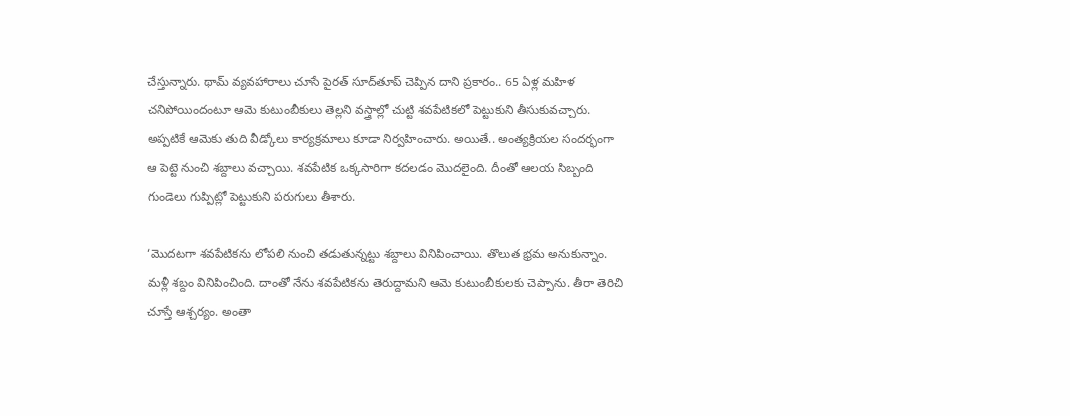చేస్తున్నారు. థామ్‌ వ్యవహారాలు చూసే పైరత్‌ సూద్‌తూప్‌ చెప్పిన దాని ప్రకారం.. 65 ఏళ్ల మహిళ చనిపోయిందంటూ ఆమె కుటుంబీకులు తెల్లని వస్త్రాల్లో చుట్టి శవపేటికలో పెట్టుకుని తీసుకువచ్చారు. అప్పటికే ఆమెకు తుది వీడ్కోలు కార్యక్రమాలు కూడా నిర్వహించారు. అయితే.. అంత్యక్రియల సందర్భంగా ఆ పెట్టె నుంచి శబ్దాలు వచ్చాయి. శవపేటిక ఒక్కసారిగా కదలడం మొదలైంది. దీంతో ఆలయ సిబ్బంది గుండెలు గుప్పిట్లో పెట్టుకుని పరుగులు తీశారు.

‘మొదటగా శవపేటికను లోపలి నుంచి తడుతున్నట్టు శబ్దాలు వినిపించాయి. తొలుత భ్రమ అనుకున్నాం. మళ్లీ శబ్దం వినిపించింది. దాంతో నేను శవపేటికను తెరుద్దామని ఆమె కుటుంబీకులకు చెప్పాను. తీరా తెరిచి చూస్తే ఆశ్చర్యం. అంతా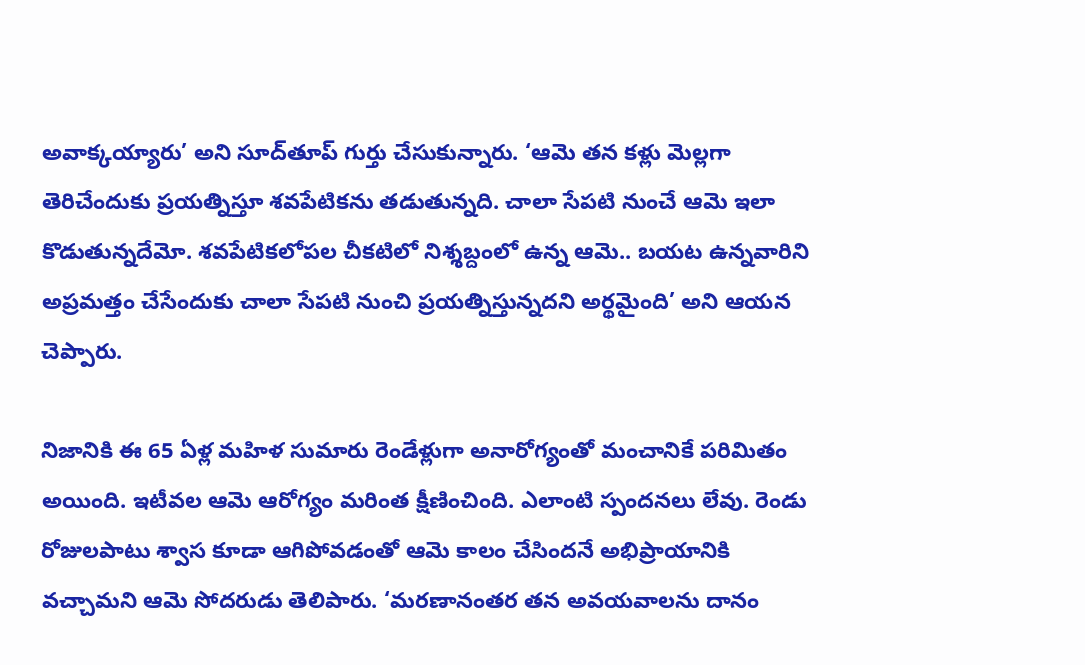అవాక్కయ్యారు’ అని సూద్‌తూప్‌ గుర్తు చేసుకున్నారు. ‘ఆమె తన కళ్లు మెల్లగా తెరిచేందుకు ప్రయత్నిస్తూ శవపేటికను తడుతున్నది. చాలా సేపటి నుంచే ఆమె ఇలా కొడుతున్నదేమో. శవపేటికలోపల చీకటిలో నిశ్శబ్దంలో ఉన్న ఆమె.. బయట ఉన్నవారిని అప్రమత్తం చేసేందుకు చాలా సేపటి నుంచి ప్రయత్నిస్తున్నదని అర్థమైంది’ అని ఆయన చెప్పారు.

నిజానికి ఈ 65 ఏళ్ల మహిళ సుమారు రెండేళ్లుగా అనారోగ్యంతో మంచానికే పరిమితం అయింది. ఇటీవల ఆమె ఆరోగ్యం మరింత క్షీణించింది. ఎలాంటి స్పందనలు లేవు. రెండు రోజులపాటు శ్వాస కూడా ఆగిపోవడంతో ఆమె కాలం చేసిందనే అభిప్రాయానికి వచ్చామని ఆమె సోదరుడు తెలిపారు. ‘మరణానంతర తన అవయవాలను దానం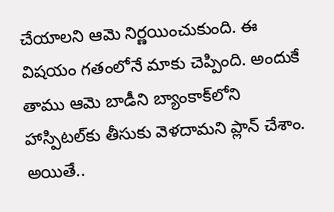చేయాలని ఆమె నిర్ణయించుకుంది. ఈ విషయం గతంలోనే మాకు చెప్పింది. అందుకే తాము ఆమె బాడీని బ్యాంకాక్‌లోని హాస్పిటల్‌కు తీసుకు వెళదామని ప్లాన్‌ చేశాం. అయితే..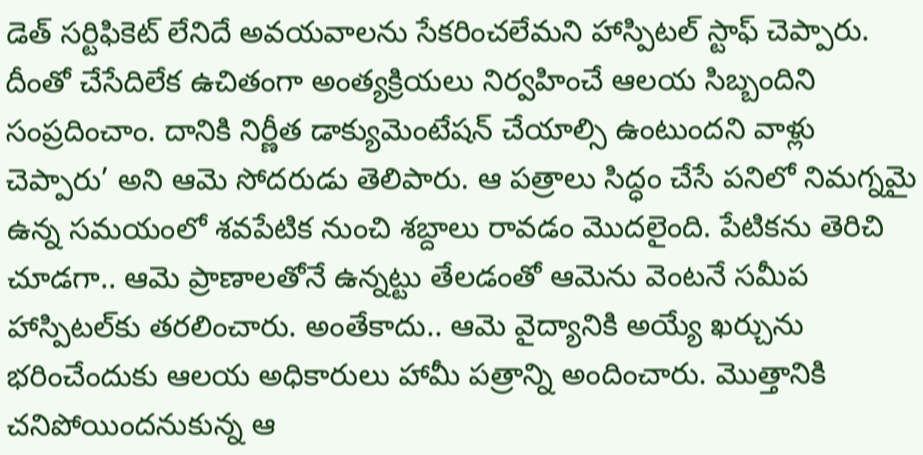డెత్‌ సర్టిఫికెట్‌ లేనిదే అవయవాలను సేకరించలేమని హాస్పిటల్‌ స్టాఫ్‌ చెప్పారు. దీంతో చేసేదిలేక ఉచితంగా అంత్యక్రియలు నిర్వహించే ఆలయ సిబ్బందిని సంప్రదించాం. దానికి నిర్ణీత డాక్యుమెంటేషన్‌ చేయాల్సి ఉంటుందని వాళ్లు చెప్పారు’ అని ఆమె సోదరుడు తెలిపారు. ఆ పత్రాలు సిద్ధం చేసే పనిలో నిమగ్నమై ఉన్న సమయంలో శవపేటిక నుంచి శబ్దాలు రావడం మొదలైంది. పేటికను తెరిచి చూడగా.. ఆమె ప్రాణాలతోనే ఉన్నట్టు తేలడంతో ఆమెను వెంటనే సమీప హాస్పిటల్‌కు తరలించారు. అంతేకాదు.. ఆమె వైద్యానికి అయ్యే ఖర్చును భరించేందుకు ఆలయ అధికారులు హామీ పత్రాన్ని అందించారు. మొత్తానికి చనిపోయిందనుకున్న ఆ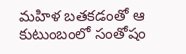మహిళ బతకడంతో ఆ కుటుంబంలో సంతోషం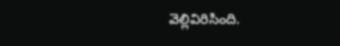వెల్లివిరిసింది.